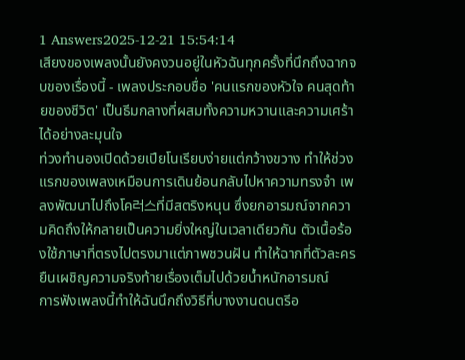1 Answers2025-12-21 15:54:14
เสียงของเพลงนั้นยังคงวนอยู่ในหัวฉันทุกครั้งที่นึกถึงฉากจบของเรื่องนี้ - เพลงประกอบชื่อ 'คนแรกของหัวใจ คนสุดท้ายของชีวิต' เป็นธีมกลางที่ผสมทั้งความหวานและความเศร้าได้อย่างละมุนใจ
ท่วงทำนองเปิดด้วยเปียโนเรียบง่ายแต่กว้างขวาง ทำให้ช่วงแรกของเพลงเหมือนการเดินย้อนกลับไปหาความทรงจำ เพลงพัฒนาไปถึงโค러스ที่มีสตริงหนุน ซึ่งยกอารมณ์จากความคิดถึงให้กลายเป็นความยิ่งใหญ่ในเวลาเดียวกัน ตัวเนื้อร้องใช้ภาษาที่ตรงไปตรงมาแต่ภาพชวนฝัน ทำให้ฉากที่ตัวละครยืนเผชิญความจริงท้ายเรื่องเต็มไปด้วยน้ำหนักอารมณ์
การฟังเพลงนี้ทำให้ฉันนึกถึงวิธีที่บางงานดนตรีอ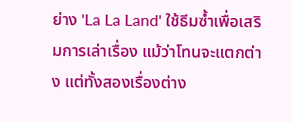ย่าง 'La La Land' ใช้ธีมซ้ำเพื่อเสริมการเล่าเรื่อง แม้ว่าโทนจะแตกต่าง แต่ทั้งสองเรื่องต่าง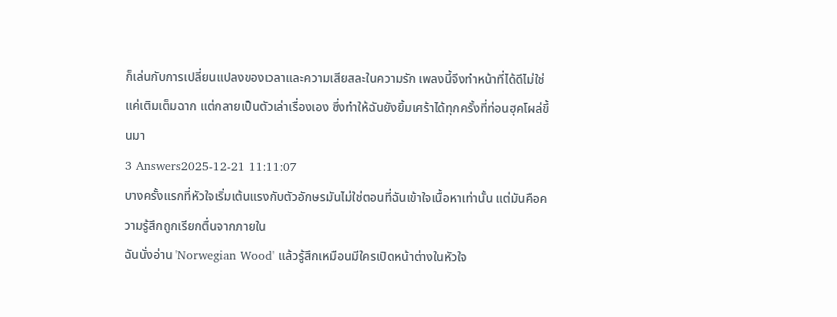ก็เล่นกับการเปลี่ยนแปลงของเวลาและความเสียสละในความรัก เพลงนี้จึงทำหน้าที่ได้ดีไม่ใช่แค่เติมเต็มฉาก แต่กลายเป็นตัวเล่าเรื่องเอง ซึ่งทำให้ฉันยังยิ้มเศร้าได้ทุกครั้งที่ท่อนฮุคโผล่ขึ้นมา
3 Answers2025-12-21 11:11:07
บางครั้งแรกที่หัวใจเริ่มเต้นแรงกับตัวอักษรมันไม่ใช่ตอนที่ฉันเข้าใจเนื้อหาเท่านั้น แต่มันคือความรู้สึกถูกเรียกตื่นจากภายใน
ฉันนั่งอ่าน 'Norwegian Wood' แล้วรู้สึกเหมือนมีใครเปิดหน้าต่างในหัวใจ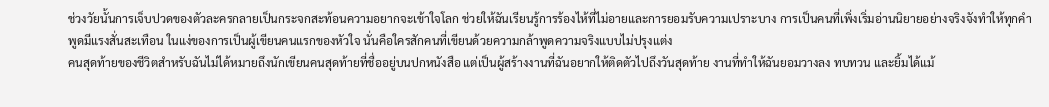ช่วงวัยนั้นการเจ็บปวดของตัวละครกลายเป็นกระจกสะท้อนความอยากจะเข้าใจโลก ช่วยให้ฉันเรียนรู้การร้องไห้ที่ไม่อายและการยอมรับความเปราะบาง การเป็นคนที่เพิ่งเริ่มอ่านนิยายอย่างจริงจังทำให้ทุกคำพูดมีแรงสั่นสะเทือน ในแง่ของการเป็นผู้เขียนคนแรกของหัวใจ นั่นคือใครสักคนที่เขียนด้วยความกล้าพูดความจริงแบบไม่ปรุงแต่ง
คนสุดท้ายของชีวิตสำหรับฉันไม่ได้หมายถึงนักเขียนคนสุดท้ายที่ชื่ออยู่บนปกหนังสือ แต่เป็นผู้สร้างงานที่ฉันอยากให้ติดตัวไปถึงวันสุดท้าย งานที่ทำให้ฉันยอมวางลง ทบทวน และยิ้มได้แม้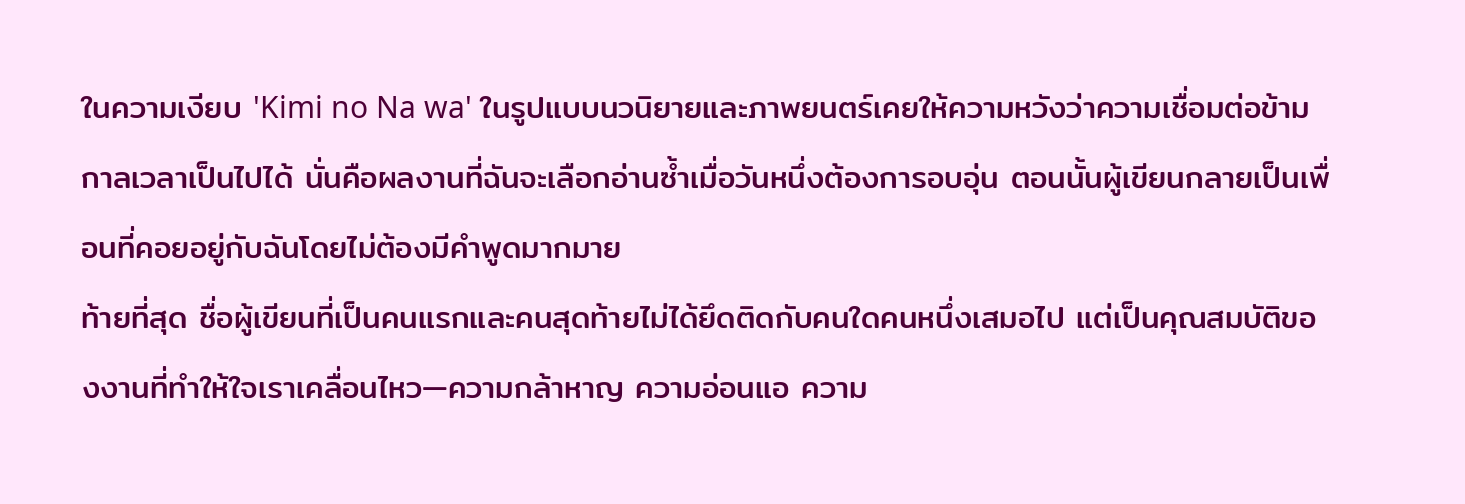ในความเงียบ 'Kimi no Na wa' ในรูปแบบนวนิยายและภาพยนตร์เคยให้ความหวังว่าความเชื่อมต่อข้ามกาลเวลาเป็นไปได้ นั่นคือผลงานที่ฉันจะเลือกอ่านซ้ำเมื่อวันหนึ่งต้องการอบอุ่น ตอนนั้นผู้เขียนกลายเป็นเพื่อนที่คอยอยู่กับฉันโดยไม่ต้องมีคำพูดมากมาย
ท้ายที่สุด ชื่อผู้เขียนที่เป็นคนแรกและคนสุดท้ายไม่ได้ยึดติดกับคนใดคนหนึ่งเสมอไป แต่เป็นคุณสมบัติของงานที่ทำให้ใจเราเคลื่อนไหว—ความกล้าหาญ ความอ่อนแอ ความ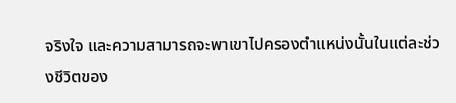จริงใจ และความสามารถจะพาเขาไปครองตำแหน่งนั้นในแต่ละช่วงชีวิตของ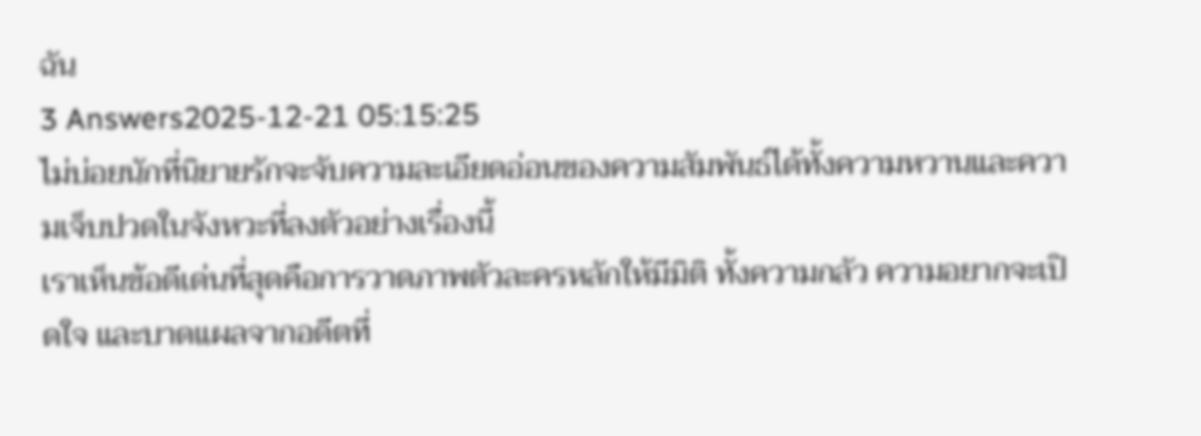ฉัน
3 Answers2025-12-21 05:15:25
ไม่บ่อยนักที่นิยายรักจะจับความละเอียดอ่อนของความสัมพันธ์ได้ทั้งความหวานและความเจ็บปวดในจังหวะที่ลงตัวอย่างเรื่องนี้
เราเห็นข้อดีเด่นที่สุดคือการวาดภาพตัวละครหลักให้มีมิติ ทั้งความกลัว ความอยากจะเปิดใจ และบาดแผลจากอดีตที่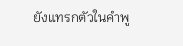ยังแทรกตัวในคำพู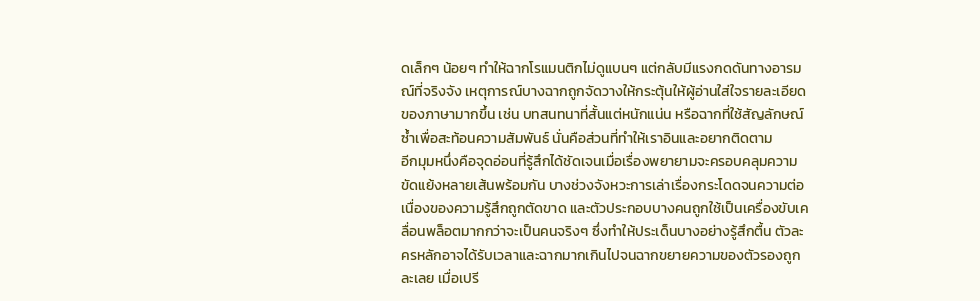ดเล็กๆ น้อยๆ ทำให้ฉากโรแมนติกไม่ดูแบนๆ แต่กลับมีแรงกดดันทางอารมณ์ที่จริงจัง เหตุการณ์บางฉากถูกจัดวางให้กระตุ้นให้ผู้อ่านใส่ใจรายละเอียดของภาษามากขึ้น เช่น บทสนทนาที่สั้นแต่หนักแน่น หรือฉากที่ใช้สัญลักษณ์ซ้ำเพื่อสะท้อนความสัมพันธ์ นั่นคือส่วนที่ทำให้เราอินและอยากติดตาม
อีกมุมหนึ่งคือจุดอ่อนที่รู้สึกได้ชัดเจนเมื่อเรื่องพยายามจะครอบคลุมความขัดแย้งหลายเส้นพร้อมกัน บางช่วงจังหวะการเล่าเรื่องกระโดดจนความต่อเนื่องของความรู้สึกถูกตัดขาด และตัวประกอบบางคนถูกใช้เป็นเครื่องขับเคลื่อนพล็อตมากกว่าจะเป็นคนจริงๆ ซึ่งทำให้ประเด็นบางอย่างรู้สึกตื้น ตัวละครหลักอาจได้รับเวลาและฉากมากเกินไปจนฉากขยายความของตัวรองถูกละเลย เมื่อเปรี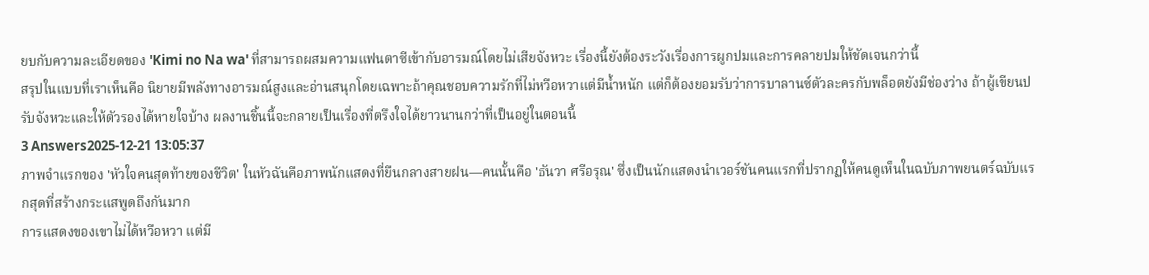ยบกับความละเอียดของ 'Kimi no Na wa' ที่สามารถผสมความแฟนตาซีเข้ากับอารมณ์โดยไม่เสียจังหวะ เรื่องนี้ยังต้องระวังเรื่องการผูกปมและการคลายปมให้ชัดเจนกว่านี้
สรุปในแบบที่เราเห็นคือ นิยายมีพลังทางอารมณ์สูงและอ่านสนุกโดยเฉพาะถ้าคุณชอบความรักที่ไม่หวือหวาแต่มีน้ำหนัก แต่ก็ต้องยอมรับว่าการบาลานซ์ตัวละครกับพล็อตยังมีช่องว่าง ถ้าผู้เขียนปรับจังหวะและให้ตัวรองได้หายใจบ้าง ผลงานชิ้นนี้จะกลายเป็นเรื่องที่ตรึงใจได้ยาวนานกว่าที่เป็นอยู่ในตอนนี้
3 Answers2025-12-21 13:05:37
ภาพจำแรกของ 'หัวใจคนสุดท้ายของชีวิต' ในหัวฉันคือภาพนักแสดงที่ยืนกลางสายฝน—คนนั้นคือ 'ธันวา ศรีอรุณ' ซึ่งเป็นนักแสดงนำเวอร์ชันคนแรกที่ปรากฏให้คนดูเห็นในฉบับภาพยนตร์ฉบับแรกสุดที่สร้างกระแสพูดถึงกันมาก
การแสดงของเขาไม่ได้หวือหวา แต่มี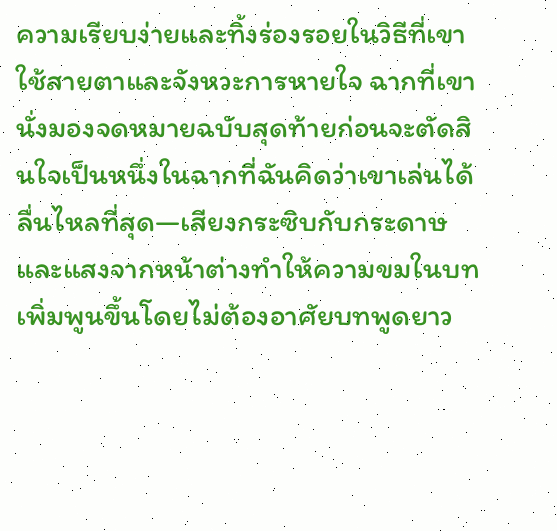ความเรียบง่ายและทิ้งร่องรอยในวิธีที่เขาใช้สายตาและจังหวะการหายใจ ฉากที่เขานั่งมองจดหมายฉบับสุดท้ายก่อนจะตัดสินใจเป็นหนึ่งในฉากที่ฉันคิดว่าเขาเล่นได้ลื่นไหลที่สุด—เสียงกระซิบกับกระดาษและแสงจากหน้าต่างทำให้ความขมในบทเพิ่มพูนขึ้นโดยไม่ต้องอาศัยบทพูดยาว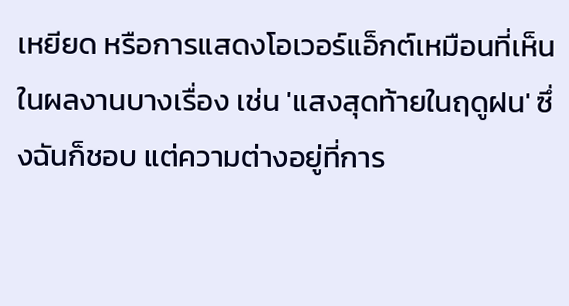เหยียด หรือการแสดงโอเวอร์แอ็กต์เหมือนที่เห็นในผลงานบางเรื่อง เช่น 'แสงสุดท้ายในฤดูฝน' ซึ่งฉันก็ชอบ แต่ความต่างอยู่ที่การ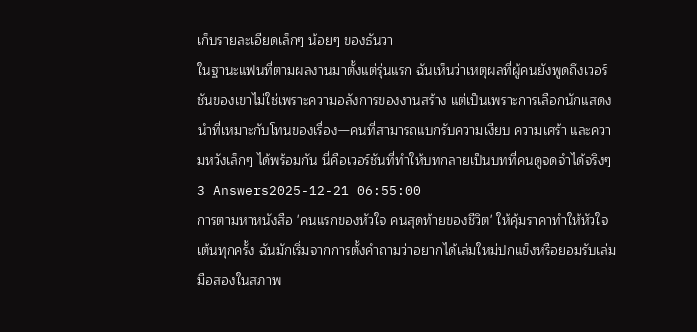เก็บรายละเอียดเล็กๆ น้อยๆ ของธันวา
ในฐานะแฟนที่ตามผลงานมาตั้งแต่รุ่นแรก ฉันเห็นว่าเหตุผลที่ผู้คนยังพูดถึงเวอร์ชันของเขาไม่ใช่เพราะความอลังการของงานสร้าง แต่เป็นเพราะการเลือกนักแสดงนำที่เหมาะกับโทนของเรื่อง—คนที่สามารถแบกรับความเงียบ ความเศร้า และความหวังเล็กๆ ได้พร้อมกัน นี่คือเวอร์ชันที่ทำให้บทกลายเป็นบทที่คนดูจดจำได้จริงๆ
3 Answers2025-12-21 06:55:00
การตามหาหนังสือ 'คนแรกของหัวใจ คนสุดท้ายของชีวิต' ให้คุ้มราคาทำให้หัวใจเต้นทุกครั้ง ฉันมักเริ่มจากการตั้งคำถามว่าอยากได้เล่มใหม่ปกแข็งหรือยอมรับเล่มมือสองในสภาพ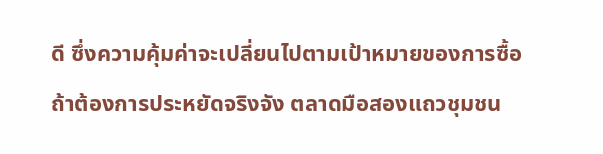ดี ซึ่งความคุ้มค่าจะเปลี่ยนไปตามเป้าหมายของการซื้อ
ถ้าต้องการประหยัดจริงจัง ตลาดมือสองแถวชุมชน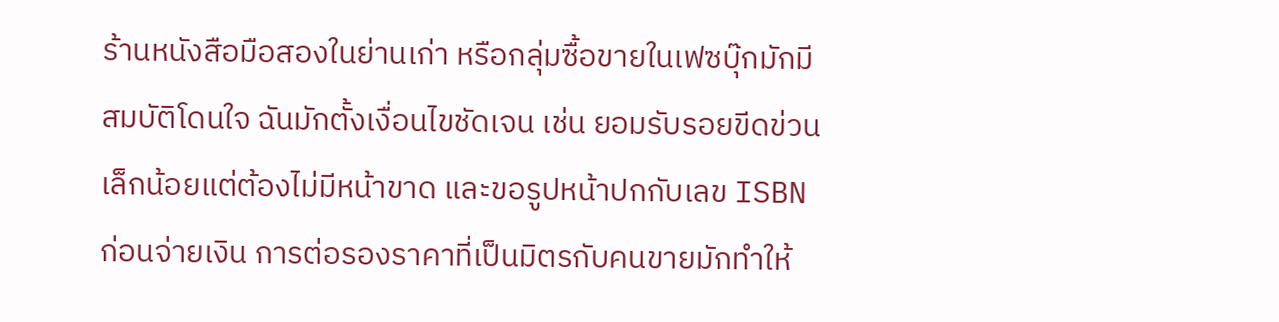ร้านหนังสือมือสองในย่านเก่า หรือกลุ่มซื้อขายในเฟซบุ๊กมักมีสมบัติโดนใจ ฉันมักตั้งเงื่อนไขชัดเจน เช่น ยอมรับรอยขีดข่วนเล็กน้อยแต่ต้องไม่มีหน้าขาด และขอรูปหน้าปกกับเลข ISBN ก่อนจ่ายเงิน การต่อรองราคาที่เป็นมิตรกับคนขายมักทำให้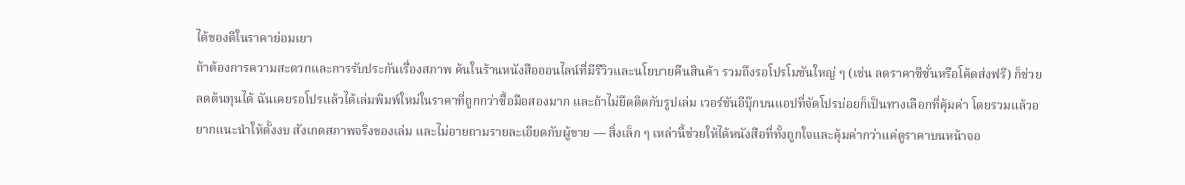ได้ของดีในราคาย่อมเยา
ถ้าต้องการความสะดวกและการรับประกันเรื่องสภาพ ค้นในร้านหนังสือออนไลน์ที่มีรีวิวและนโยบายคืนสินค้า รวมถึงรอโปรโมชันใหญ่ ๆ (เช่น ลดราคาซีซั่นหรือโค้ดส่งฟรี) ก็ช่วยลดต้นทุนได้ ฉันเคยรอโปรแล้วได้เล่มพิมพ์ใหม่ในราคาที่ถูกกว่าซื้อมือสองมาก และถ้าไม่ยึดติดกับรูปเล่ม เวอร์ชันอีบุ๊กบนแอปที่จัดโปรบ่อยก็เป็นทางเลือกที่คุ้มค่า โดยรวมแล้วอยากแนะนำให้ตั้งงบ สังเกตสภาพจริงของเล่ม และไม่อายถามรายละเอียดกับผู้ขาย — สิ่งเล็ก ๆ เหล่านี้ช่วยให้ได้หนังสือที่ทั้งถูกใจและคุ้มค่ากว่าแค่ดูราคาบนหน้าจอ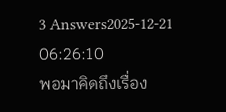3 Answers2025-12-21 06:26:10
พอมาคิดถึงเรื่อง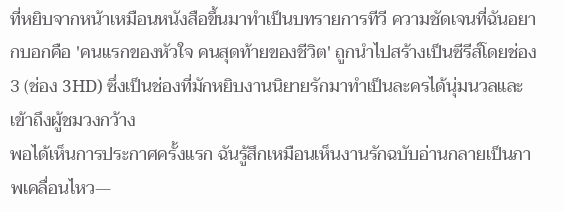ที่หยิบจากหน้าเหมือนหนังสือขึ้นมาทำเป็นบทรายการทีวี ความชัดเจนที่ฉันอยากบอกคือ 'คนแรกของหัวใจ คนสุดท้ายของชีวิต' ถูกนำไปสร้างเป็นซีรีส์โดยช่อง 3 (ช่อง 3HD) ซึ่งเป็นช่องที่มักหยิบงานนิยายรักมาทำเป็นละครได้นุ่มนวลและเข้าถึงผู้ชมวงกว้าง
พอได้เห็นการประกาศครั้งแรก ฉันรู้สึกเหมือนเห็นงานรักฉบับอ่านกลายเป็นภาพเคลื่อนไหว—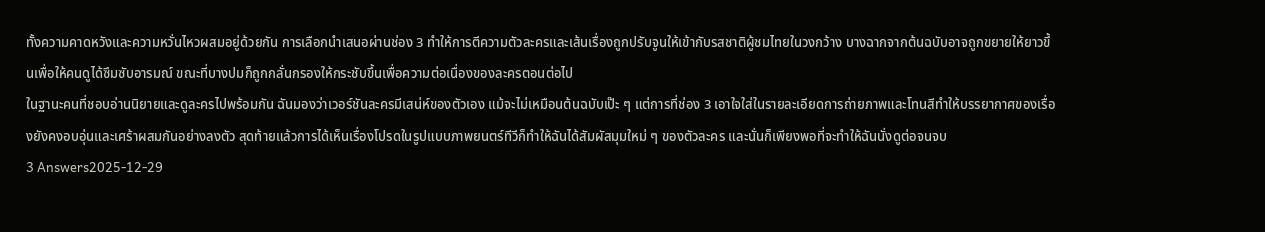ทั้งความคาดหวังและความหวั่นไหวผสมอยู่ด้วยกัน การเลือกนำเสนอผ่านช่อง 3 ทำให้การตีความตัวละครและเส้นเรื่องถูกปรับจูนให้เข้ากับรสชาติผู้ชมไทยในวงกว้าง บางฉากจากต้นฉบับอาจถูกขยายให้ยาวขึ้นเพื่อให้คนดูได้ซึมซับอารมณ์ ขณะที่บางปมก็ถูกกลั่นกรองให้กระชับขึ้นเพื่อความต่อเนื่องของละครตอนต่อไป
ในฐานะคนที่ชอบอ่านนิยายและดูละครไปพร้อมกัน ฉันมองว่าเวอร์ชันละครมีเสน่ห์ของตัวเอง แม้จะไม่เหมือนต้นฉบับเป๊ะ ๆ แต่การที่ช่อง 3 เอาใจใส่ในรายละเอียดการถ่ายภาพและโทนสีทำให้บรรยากาศของเรื่องยังคงอบอุ่นและเศร้าผสมกันอย่างลงตัว สุดท้ายแล้วการได้เห็นเรื่องโปรดในรูปแบบภาพยนตร์ทีวีก็ทำให้ฉันได้สัมผัสมุมใหม่ ๆ ของตัวละคร และนั่นก็เพียงพอที่จะทำให้ฉันนั่งดูต่อจนจบ
3 Answers2025-12-29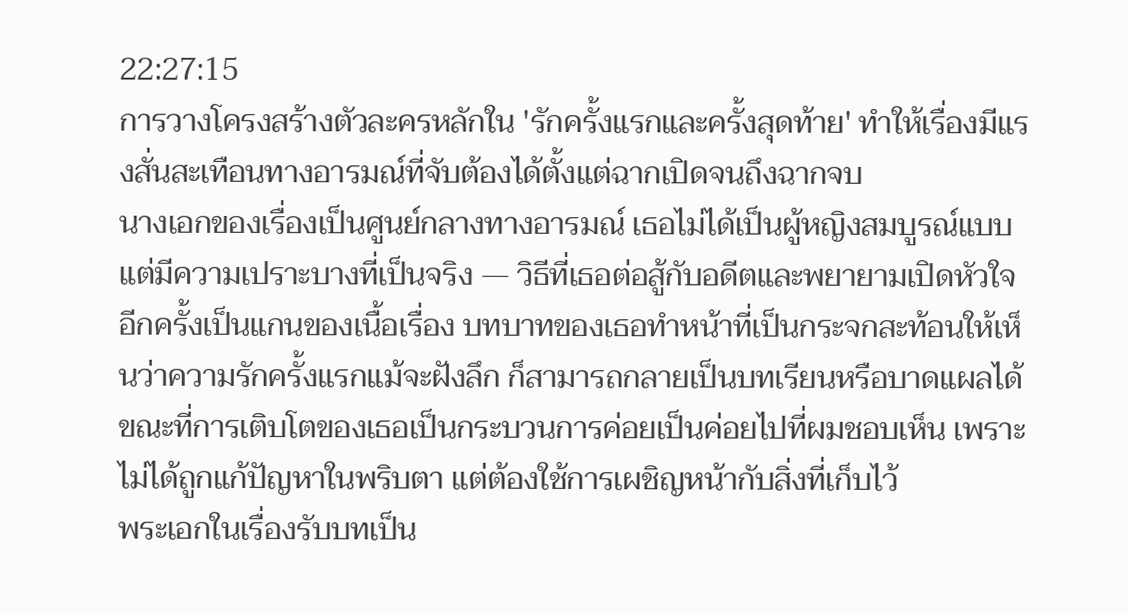22:27:15
การวางโครงสร้างตัวละครหลักใน 'รักครั้งแรกและครั้งสุดท้าย' ทำให้เรื่องมีแรงสั่นสะเทือนทางอารมณ์ที่จับต้องได้ตั้งแต่ฉากเปิดจนถึงฉากจบ
นางเอกของเรื่องเป็นศูนย์กลางทางอารมณ์ เธอไม่ได้เป็นผู้หญิงสมบูรณ์แบบแต่มีความเปราะบางที่เป็นจริง — วิธีที่เธอต่อสู้กับอดีตและพยายามเปิดหัวใจอีกครั้งเป็นแกนของเนื้อเรื่อง บทบาทของเธอทำหน้าที่เป็นกระจกสะท้อนให้เห็นว่าความรักครั้งแรกแม้จะฝังลึก ก็สามารถกลายเป็นบทเรียนหรือบาดแผลได้ ขณะที่การเติบโตของเธอเป็นกระบวนการค่อยเป็นค่อยไปที่ผมชอบเห็น เพราะไม่ได้ถูกแก้ปัญหาในพริบตา แต่ต้องใช้การเผชิญหน้ากับสิ่งที่เก็บไว้
พระเอกในเรื่องรับบทเป็น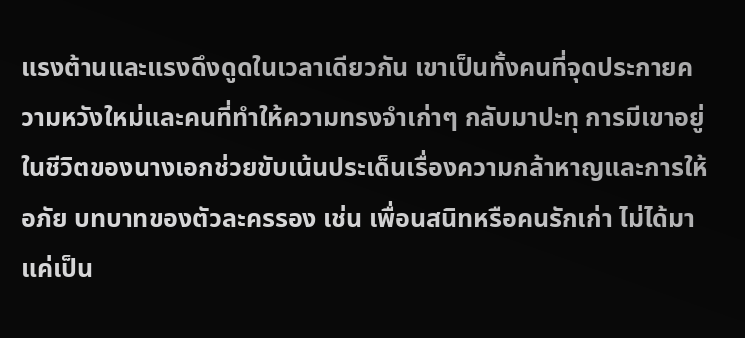แรงต้านและแรงดึงดูดในเวลาเดียวกัน เขาเป็นทั้งคนที่จุดประกายความหวังใหม่และคนที่ทำให้ความทรงจำเก่าๆ กลับมาปะทุ การมีเขาอยู่ในชีวิตของนางเอกช่วยขับเน้นประเด็นเรื่องความกล้าหาญและการให้อภัย บทบาทของตัวละครรอง เช่น เพื่อนสนิทหรือคนรักเก่า ไม่ได้มาแค่เป็น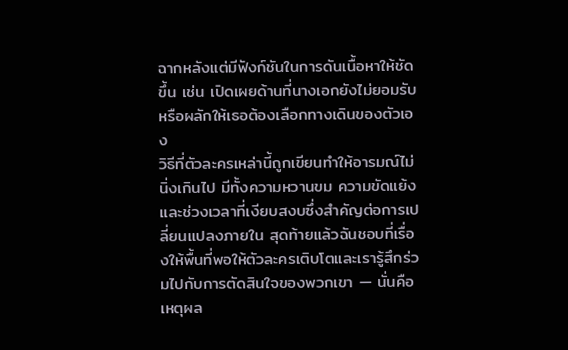ฉากหลังแต่มีฟังก์ชันในการดันเนื้อหาให้ชัดขึ้น เช่น เปิดเผยด้านที่นางเอกยังไม่ยอมรับหรือผลักให้เธอต้องเลือกทางเดินของตัวเอง
วิธีที่ตัวละครเหล่านี้ถูกเขียนทำให้อารมณ์ไม่นิ่งเกินไป มีทั้งความหวานขม ความขัดแย้ง และช่วงเวลาที่เงียบสงบซึ่งสำคัญต่อการเปลี่ยนแปลงภายใน สุดท้ายแล้วฉันชอบที่เรื่องให้พื้นที่พอให้ตัวละครเติบโตและเรารู้สึกร่วมไปกับการตัดสินใจของพวกเขา — นั่นคือเหตุผล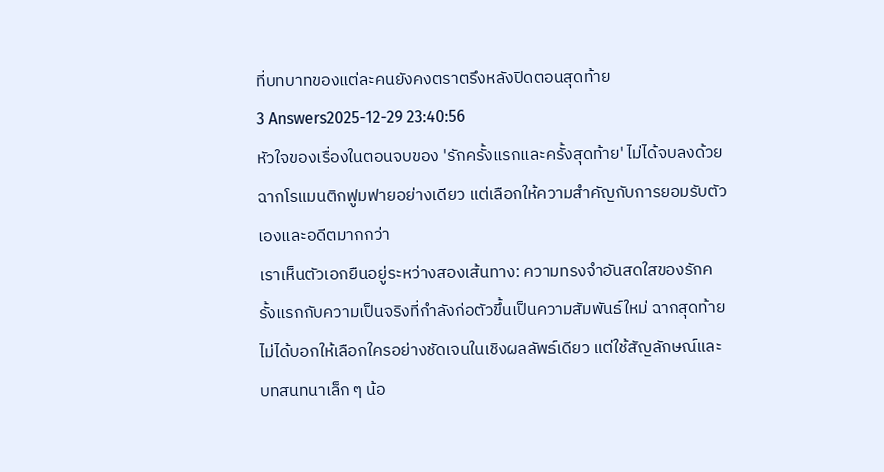ที่บทบาทของแต่ละคนยังคงตราตรึงหลังปิดตอนสุดท้าย
3 Answers2025-12-29 23:40:56
หัวใจของเรื่องในตอนจบของ 'รักครั้งแรกและครั้งสุดท้าย' ไม่ได้จบลงด้วยฉากโรแมนติกฟูมฟายอย่างเดียว แต่เลือกให้ความสำคัญกับการยอมรับตัวเองและอดีตมากกว่า
เราเห็นตัวเอกยืนอยู่ระหว่างสองเส้นทาง: ความทรงจำอันสดใสของรักครั้งแรกกับความเป็นจริงที่กำลังก่อตัวขึ้นเป็นความสัมพันธ์ใหม่ ฉากสุดท้ายไม่ได้บอกให้เลือกใครอย่างชัดเจนในเชิงผลลัพธ์เดียว แต่ใช้สัญลักษณ์และบทสนทนาเล็ก ๆ น้อ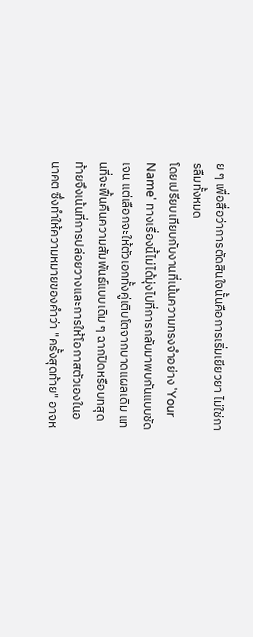ย ๆ เพื่อสื่อว่าการตัดสินใจนั้นคือการเริ่มเยียวยา ไม่ใช่การลืมทั้งหมด
โดยเปรียบเทียบกับงานที่เน้นความทรงจำอย่าง 'Your Name' ทางเรื่องนี้ไม่ได้มุ่งไปที่การกลับมาพบกันแบบชัดเจน แต่เลือกจะให้ตัวเอกทั้งคู่เติบโตจากบาดแผลเดิม แทนที่จะฟื้นคืนความสัมพันธ์แบบเดิม ๆ ฉากปิดหรือบทสุดท้ายจึงเน้นที่การปล่อยวางและการให้โอกาสตัวเองในอนาคต ซึ่งทำให้ความหมายของคำว่า "ครั้งสุดท้าย" อาจห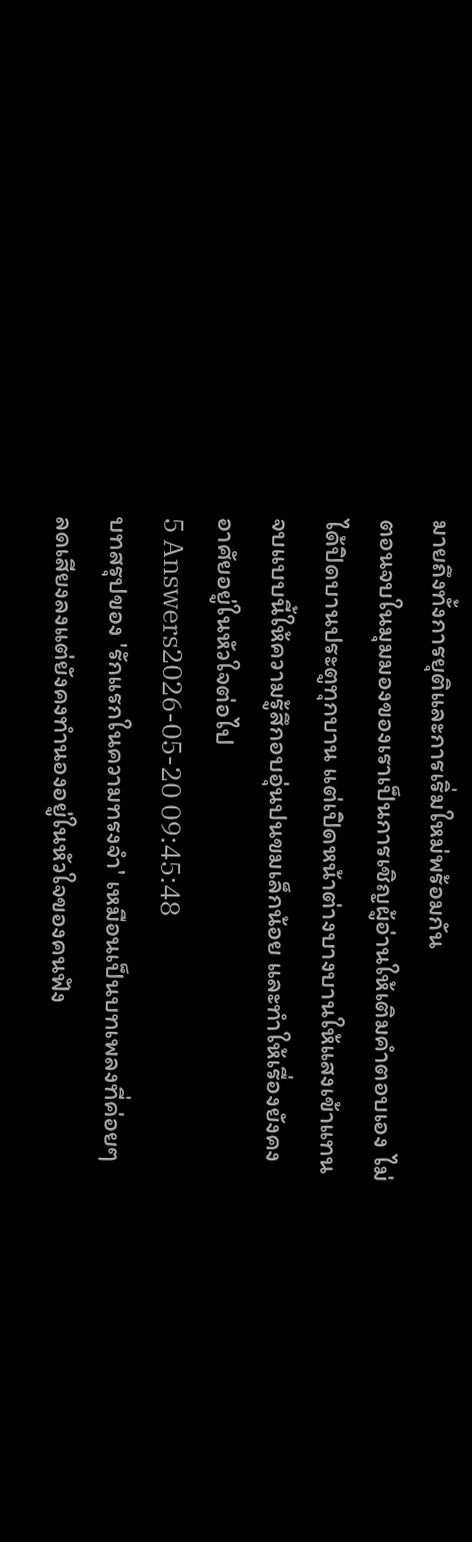มายถึงทั้งการยุติและการเริ่มใหม่พร้อมกัน
ตอนจบในมุมมองของเราเป็นการเชิญผู้อ่านให้เติมคำตอบเอง ไม่ได้ปิดบานประตูทุกบาน แต่เปิดหน้าต่างบางบานให้แสงเข้าแทน จบแบบนี้ให้ความรู้สึกอบอุ่นปนขมเล็กน้อย และทำให้เรื่องยังคงอาศัยอยู่ในหัวใจต่อไป
5 Answers2026-05-20 09:45:48
บทสรุปของ 'รักแรกในความทรงจำ' เหมือนเป็นบทเพลงที่ค่อยๆ ลดเสียงลงแต่ยังคงทำนองอยู่ในหัวใจของคนฟัง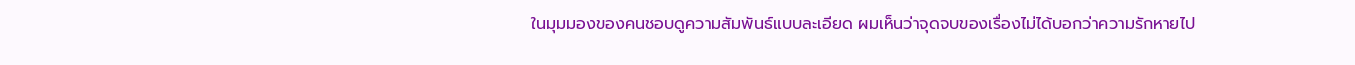ในมุมมองของคนชอบดูความสัมพันธ์แบบละเอียด ผมเห็นว่าจุดจบของเรื่องไม่ได้บอกว่าความรักหายไป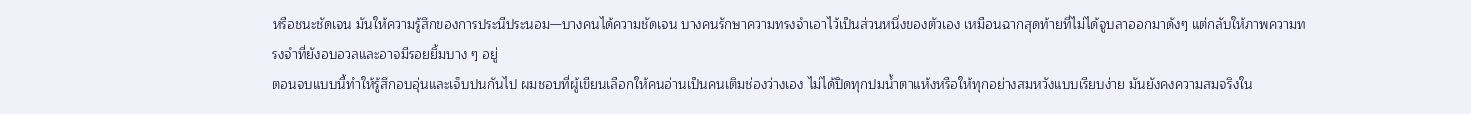หรือชนะชัดเจน มันให้ความรู้สึกของการประนีประนอม—บางคนได้ความชัดเจน บางคนรักษาความทรงจำเอาไว้เป็นส่วนหนึ่งของตัวเอง เหมือนฉากสุดท้ายที่ไม่ได้จูบลาออกมาดังๆ แต่กลับให้ภาพความทรงจำที่ยังอบอวลและอาจมีรอยยิ้มบาง ๆ อยู่
ตอนจบแบบนี้ทำให้รู้สึกอบอุ่นและเจ็บปนกันไป ผมชอบที่ผู้เขียนเลือกให้คนอ่านเป็นคนเติมช่องว่างเอง ไม่ได้ปิดทุกปมน้ำตาแห้งหรือให้ทุกอย่างสมหวังแบบเรียบง่าย มันยังคงความสมจริงใน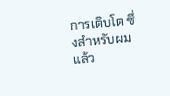การเติบโต ซึ่งสำหรับผมแล้ว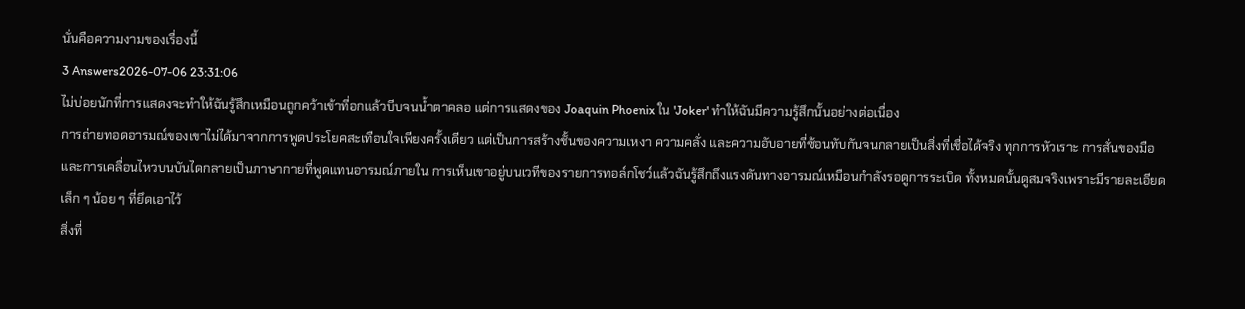นั่นคือความงามของเรื่องนี้
3 Answers2026-07-06 23:31:06
ไม่บ่อยนักที่การแสดงจะทำให้ฉันรู้สึกเหมือนถูกคว้าเข้าที่อกแล้วบีบจนน้ำตาคลอ แต่การแสดงของ Joaquin Phoenix ใน 'Joker' ทำให้ฉันมีความรู้สึกนั้นอย่างต่อเนื่อง
การถ่ายทอดอารมณ์ของเขาไม่ได้มาจากการพูดประโยคสะเทือนใจเพียงครั้งเดียว แต่เป็นการสร้างชั้นของความเหงา ความคลั่ง และความอับอายที่ซ้อนทับกันจนกลายเป็นสิ่งที่เชื่อได้จริง ทุกการหัวเราะ การสั่นของมือ และการเคลื่อนไหวบนบันไดกลายเป็นภาษากายที่พูดแทนอารมณ์ภายใน การเห็นเขาอยู่บนเวทีของรายการทอล์กโชว์แล้วฉันรู้สึกถึงแรงดันทางอารมณ์เหมือนกำลังรอดูการระเบิด ทั้งหมดนั้นดูสมจริงเพราะมีรายละเอียดเล็ก ๆ น้อย ๆ ที่ยึดเอาไว้
สิ่งที่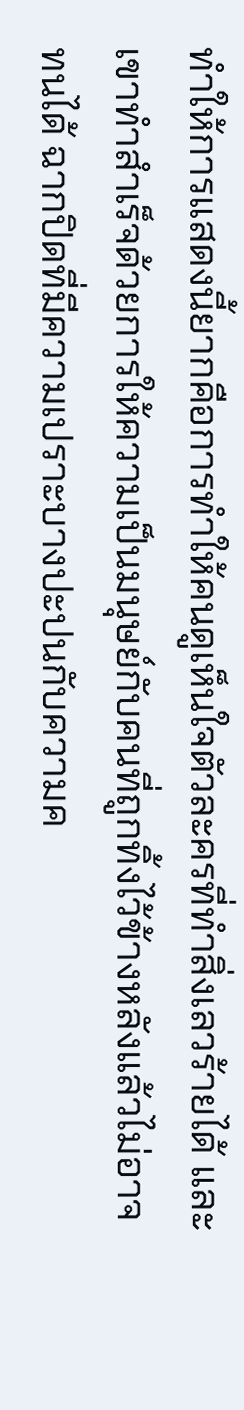ทำให้การแสดงนี้ยากคือการทำให้คนดูเห็นใจตัวละครที่ทำสิ่งเลวร้ายได้ และเขาทำสำเร็จด้วยการให้ความเป็นมนุษย์กับคนที่ถูกทิ้งไว้ข้างหลังแล้วไม่อาจทนได้ ฉากปิดที่มีความเปราะบางปะปนกับความค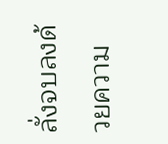ลั่งจบลงด้วยความ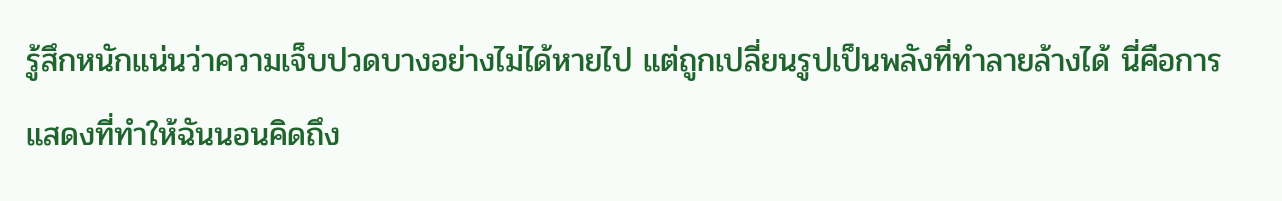รู้สึกหนักแน่นว่าความเจ็บปวดบางอย่างไม่ได้หายไป แต่ถูกเปลี่ยนรูปเป็นพลังที่ทำลายล้างได้ นี่คือการแสดงที่ทำให้ฉันนอนคิดถึง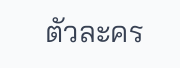ตัวละคร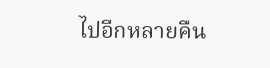ไปอีกหลายคืน